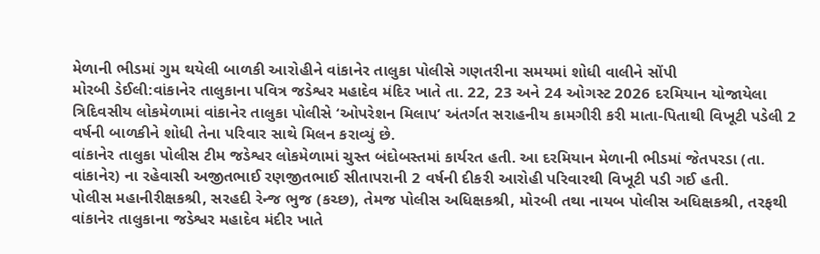મેળાની ભીડમાં ગુમ થયેલી બાળકી આરોહીને વાંકાનેર તાલુકા પોલીસે ગણતરીના સમયમાં શોધી વાલીને સોંપી
મોરબી ડેઈલી:વાંકાનેર તાલુકાના પવિત્ર જડેશ્વર મહાદેવ મંદિર ખાતે તા. 22, 23 અને 24 ઓગસ્ટ 2026 દરમિયાન યોજાયેલા ત્રિદિવસીય લોકમેળામાં વાંકાનેર તાલુકા પોલીસે ‘ઓપરેશન મિલાપ’ અંતર્ગત સરાહનીય કામગીરી કરી માતા-પિતાથી વિખૂટી પડેલી 2 વર્ષની બાળકીને શોધી તેના પરિવાર સાથે મિલન કરાવ્યું છે.
વાંકાનેર તાલુકા પોલીસ ટીમ જડેશ્વર લોકમેળામાં ચુસ્ત બંદોબસ્તમાં કાર્યરત હતી. આ દરમિયાન મેળાની ભીડમાં જેતપરડા (તા. વાંકાનેર) ના રહેવાસી અજીતભાઈ રણજીતભાઈ સીતાપરાની 2 વર્ષની દીકરી આરોહી પરિવારથી વિખૂટી પડી ગઈ હતી.
પોલીસ મહાનીરીક્ષકશ્રી, સરહદી રેન્જ ભુજ (કચ્છ), તેમજ પોલીસ અધિક્ષકશ્રી, મોરબી તથા નાયબ પોલીસ અધિક્ષકશ્રી, તરફથી વાંકાનેર તાલુકાના જડેશ્વર મહાદેવ મંદીર ખાતે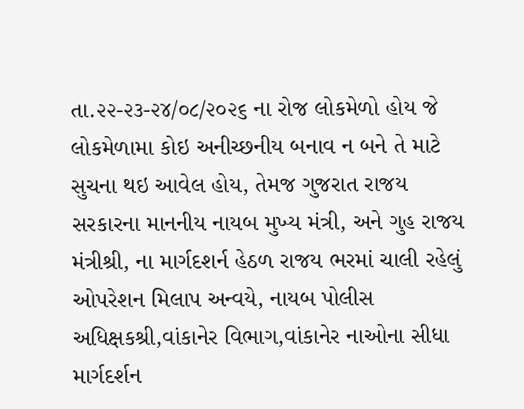તા.૨૨-૨૩-૨૪/૦૮/૨૦૨૬ ના રોજ લોકમેળો હોય જે લોકમેળામા કોઇ અનીચ્છનીય બનાવ ન બને તે માટે સુચના થઇ આવેલ હોય, તેમજ ગુજરાત રાજય સરકારના માનનીય નાયબ મુખ્ય મંત્રી, અને ગુહ રાજય મંત્રીશ્રી, ના માર્ગદશર્ન હેઠળ રાજય ભરમાં ચાલી રહેલું ઓપરેશન મિલાપ અન્વયે, નાયબ પોલીસ અધિક્ષકશ્રી,વાંકાનેર વિભાગ,વાંકાનેર નાઓના સીધા માર્ગદર્શન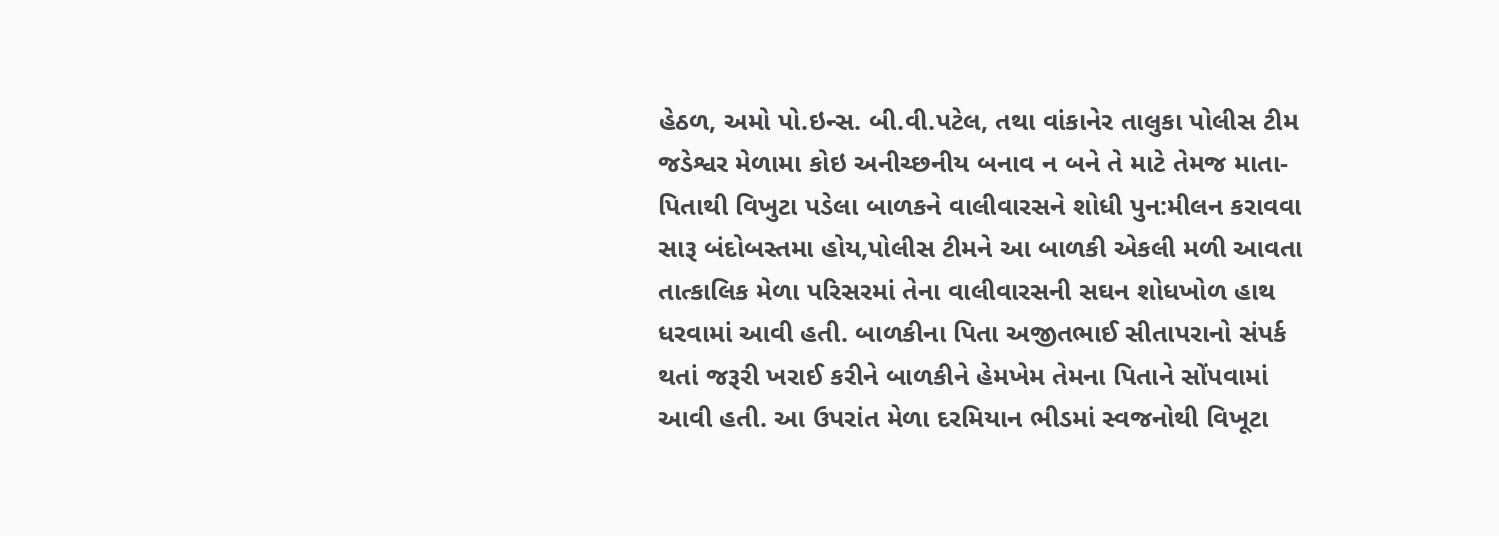હેઠળ, અમો પો.ઇન્સ. બી.વી.પટેલ, તથા વાંકાનેર તાલુકા પોલીસ ટીમ જડેશ્વર મેળામા કોઇ અનીચ્છનીય બનાવ ન બને તે માટે તેમજ માતા-પિતાથી વિખુટા પડેલા બાળકને વાલીવારસને શોધી પુન:મીલન કરાવવા સારૂ બંદોબસ્તમા હોય,પોલીસ ટીમને આ બાળકી એકલી મળી આવતા તાત્કાલિક મેળા પરિસરમાં તેના વાલીવારસની સઘન શોધખોળ હાથ ધરવામાં આવી હતી. બાળકીના પિતા અજીતભાઈ સીતાપરાનો સંપર્ક થતાં જરૂરી ખરાઈ કરીને બાળકીને હેમખેમ તેમના પિતાને સોંપવામાં આવી હતી. આ ઉપરાંત મેળા દરમિયાન ભીડમાં સ્વજનોથી વિખૂટા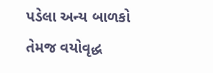પડેલા અન્ય બાળકો તેમજ વયોવૃદ્ધ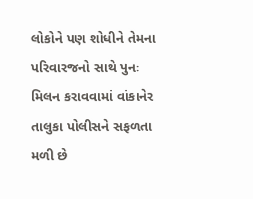લોકોને પણ શોધીને તેમના પરિવારજનો સાથે પુનઃ મિલન કરાવવામાં વાંકાનેર તાલુકા પોલીસને સફળતા મળી છે